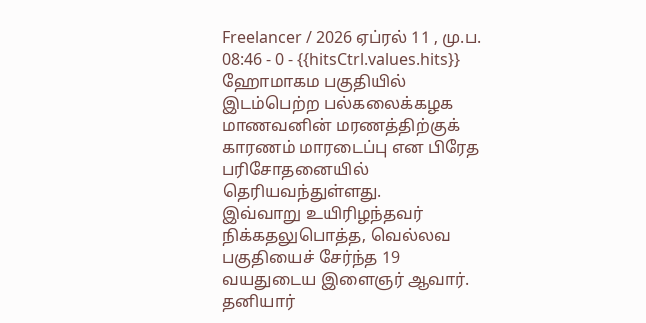Freelancer / 2026 ஏப்ரல் 11 , மு.ப. 08:46 - 0 - {{hitsCtrl.values.hits}}
ஹோமாகம பகுதியில் இடம்பெற்ற பல்கலைக்கழக மாணவனின் மரணத்திற்குக் காரணம் மாரடைப்பு என பிரேத பரிசோதனையில் தெரியவந்துள்ளது.
இவ்வாறு உயிரிழந்தவர் நிக்கதலுபொத்த, வெல்லவ பகுதியைச் சேர்ந்த 19 வயதுடைய இளைஞர் ஆவார்.
தனியார்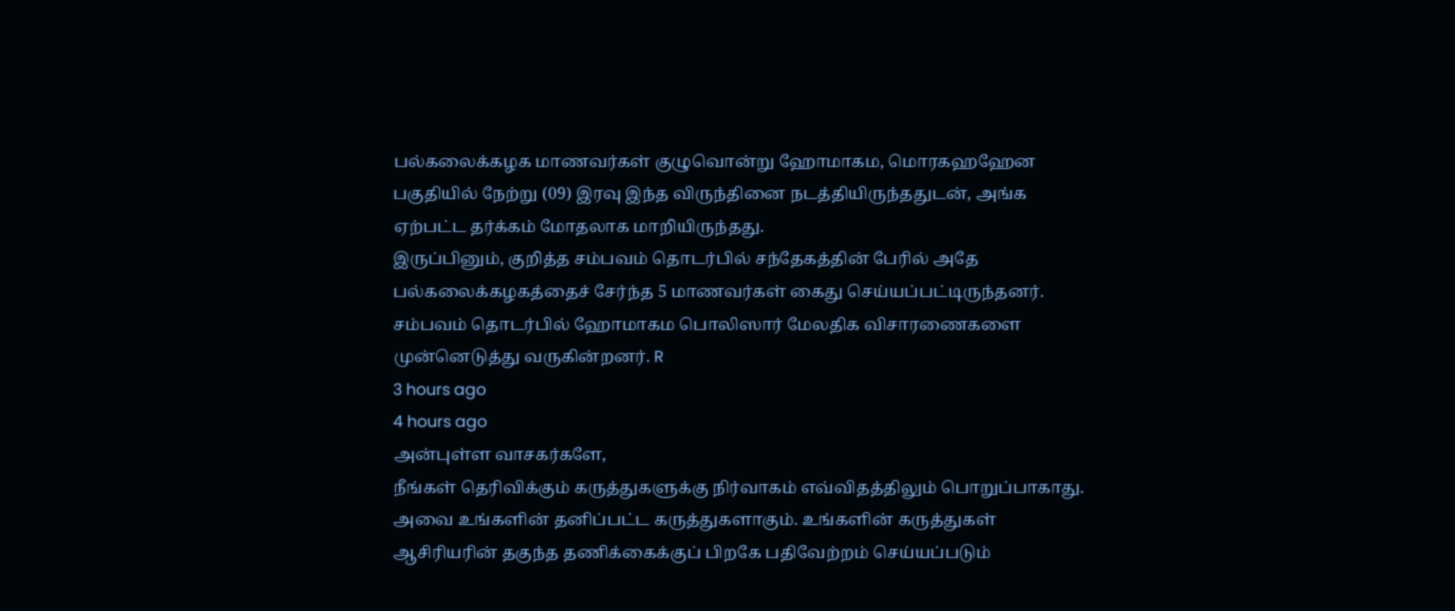பல்கலைக்கழக மாணவர்கள் குழுவொன்று ஹோமாகம, மொரகஹஹேன பகுதியில் நேற்று (09) இரவு இந்த விருந்தினை நடத்தியிருந்ததுடன், அங்க ஏற்பட்ட தர்க்கம் மோதலாக மாறியிருந்தது.
இருப்பினும், குறித்த சம்பவம் தொடர்பில் சந்தேகத்தின் பேரில் அதே பல்கலைக்கழகத்தைச் சேர்ந்த 5 மாணவர்கள் கைது செய்யப்பட்டிருந்தனர்.
சம்பவம் தொடர்பில் ஹோமாகம பொலிஸார் மேலதிக விசாரணைகளை முன்னெடுத்து வருகின்றனர். R
3 hours ago
4 hours ago
அன்புள்ள வாசகர்களே,
நீங்கள் தெரிவிக்கும் கருத்துகளுக்கு நிர்வாகம் எவ்விதத்திலும் பொறுப்பாகாது. அவை உங்களின் தனிப்பட்ட கருத்துகளாகும். உங்களின் கருத்துகள் ஆசிரியரின் தகுந்த தணிக்கைக்குப் பிறகே பதிவேற்றம் செய்யப்படும்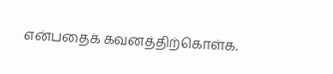என்பதைக் கவனத்திற்கொள்க.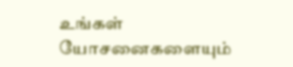உங்கள் யோசனைகளையும்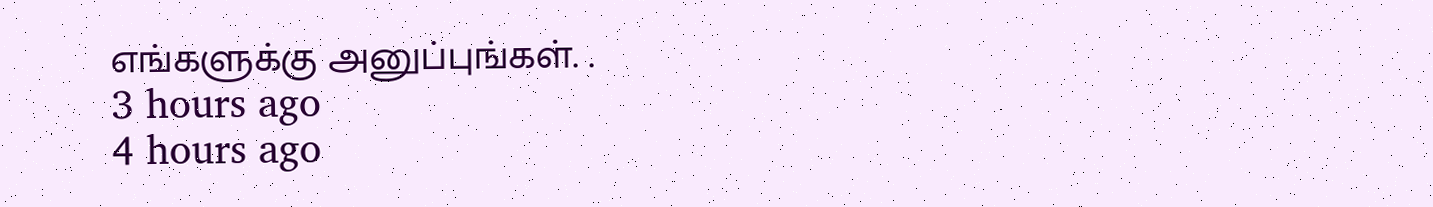எங்களுக்கு அனுப்புங்கள். .
3 hours ago
4 hours ago